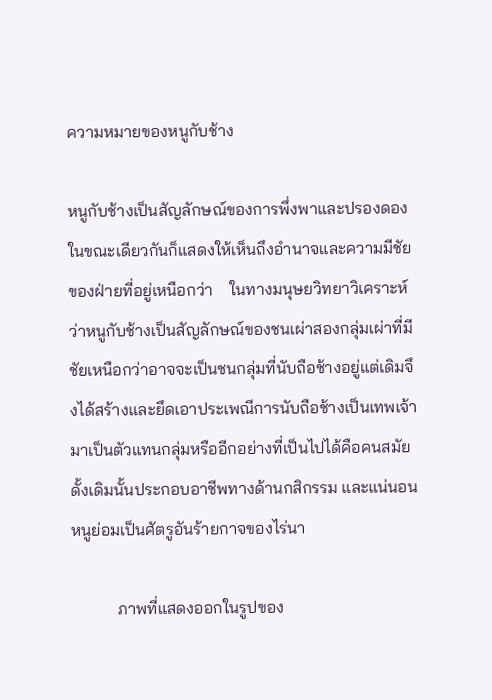ความหมายของหนูกับช้าง

หนูกับช้างเป็นสัญลักษณ์ของการพึ่งพาและปรองดองในขณะเดียวกันก็แสดงให้เห็นถึงอำนาจและความมีชัยของฝ่ายที่อยู่เหนือกว่า    ในทางมนุษยวิทยาวิเคราะห์ว่าหนูกับช้างเป็นสัญลักษณ์ของชนเผ่าสองกลุ่มเผ่าที่มีชัยเหนือกว่าอาจจะเป็นชนกลุ่มที่นับถือช้างอยู่แต่เดิมจึงได้สร้างและยึดเอาประเพณีการนับถือช้างเป็นเทพเจ้ามาเป็นตัวแทนกลุ่มหรืออีกอย่างที่เป็นไปได้คือคนสมัยดั้งเดิมนั้นประกอบอาชีพทางด้านกสิกรรม และแน่นอนหนูย่อมเป็นศัตรูอันร้ายกาจของไร่นา

           ภาพที่แสดงออกในรูปของ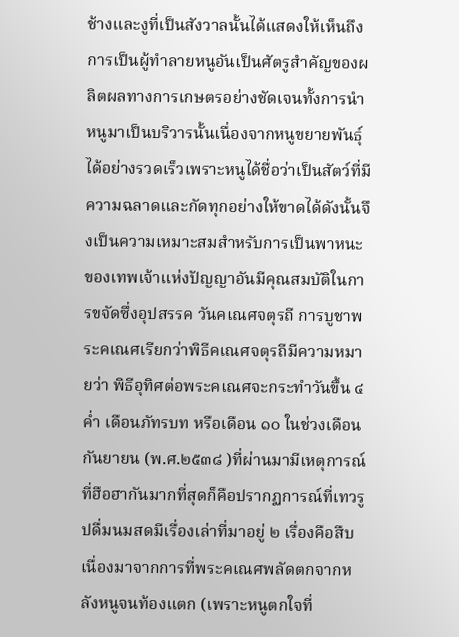ช้างและงูที่เป็นสังวาลนั้นได้แสดงให้เห็นถึงการเป็นผู้ทำลายหนูอันเป็นศัตรูสำคัญของผลิตผลทางการเกษตรอย่างชัดเจนทั้งการนำหนูมาเป็นบริวารนั้นเนื่องจากหนูขยายพันธุ์ได้อย่างรวดเร็วเพราะหนูได้ชื่อว่าเป็นสัตว์ที่มีความฉลาดและกัดทุกอย่างให้ขาดได้ดังนั้นจึงเป็นความเหมาะสมสำหรับการเป็นพาหนะของเทพเจ้าแห่งปัญญาอันมีคุณสมบัติในการขจัดซึ่งอุปสรรค วันคเณศจตุรถี การบูชาพระคเณศเรียกว่าพิธีคเณศจตุรถีมีความหมายว่า พิธีอุทิศต่อพระคเณศจะกระทำวันขึ้น ๔ ค่ำ เดือนภัทรบท หรือเดือน ๑๐ ในช่วงเดือนกันยายน (พ.ศ.๒๕๓๘ )ที่ผ่านมามีเหตุการณ์ที่ฮือฮากันมากที่สุดก็คือปรากฏการณ์ที่เทวรูปดื่มนมสดมีเรื่องเล่าที่มาอยู่ ๒ เรื่องคือสืบเนื่องมาจากการที่พระคเณศพลัดตกจากหลังหนูจนท้องแตก (เพราะหนูตกใจที่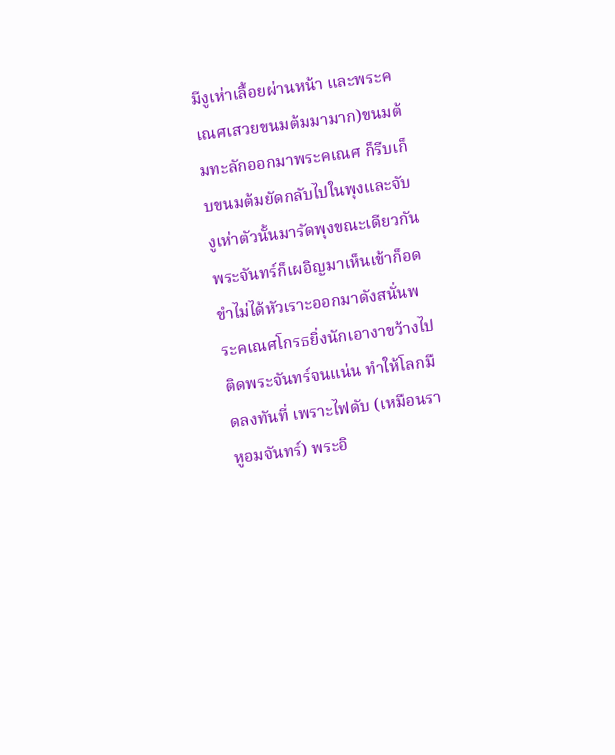มีงูเห่าเลื้อยผ่านหน้า และพระคเณศเสวยขนมต้มมามาก)ขนมต้มทะลักออกมาพระคเณศ ก็รีบเก็บขนมต้มยัดกลับไปในพุงและจับงูเห่าตัวนั้นมารัดพุงขณะเดียวกันพระจันทร์ก็เผอิญมาเห็นเข้าก็อดขำไม่ได้หัวเราะออกมาดังสนั่นพระคเณศโกรธยิ่งนักเอางาขว้างไปติดพระจันทร์จนแน่น ทำให้โลกมืดลงทันที่ เพราะไฟดับ (เหมือนราหูอมจันทร์) พระอิ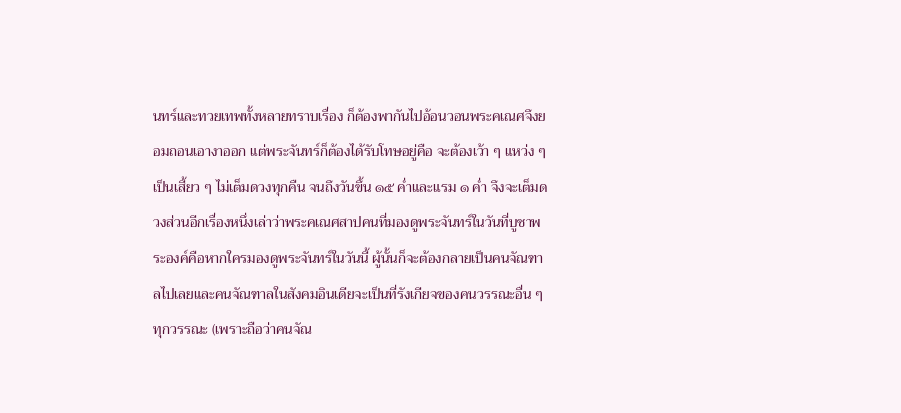นทร์และทวยเทพทั้งหลายทราบเรื่อง ก็ต้องพากันไปอ้อนวอนพระคเณศจึงยอมถอนเอางาออก แต่พระจันทร์ก็ต้องได้รับโทษอยู่คือ จะต้องเว้า ๆ แหว่ง ๆเป็นเสี้ยว ๆ ไม่เต็มดวงทุกคืน จนถึงวันขึ้น ๑๕ ค่ำและแรม ๑ ค่ำ จึงจะเต็มดวงส่วนอีกเรื่องหนึ่งเล่าว่าพระคเณศสาปคนที่มองดูพระจันทร์ในวันที่บูชาพระองค์คือหากใครมองดูพระจันทร์ในวันนี้ ผู้นั้นก็จะต้องกลายเป็นคนจัณฑาลไปเลยและคนจัณฑาลในสังคมอินเดียจะเป็นที่รังเกียจของคนวรรณะอื่น ๆ ทุกวรรณะ (เพราะถือว่าคนจัณ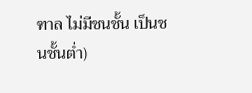ฑาล ไม่มีชนชั้น เป็นชนชั้นต่ำ)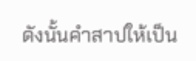ดังนั้นคำสาปให้เป็น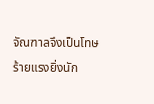จัณฑาลจึงเป็นโทษร้ายแรงยิ่งนัก